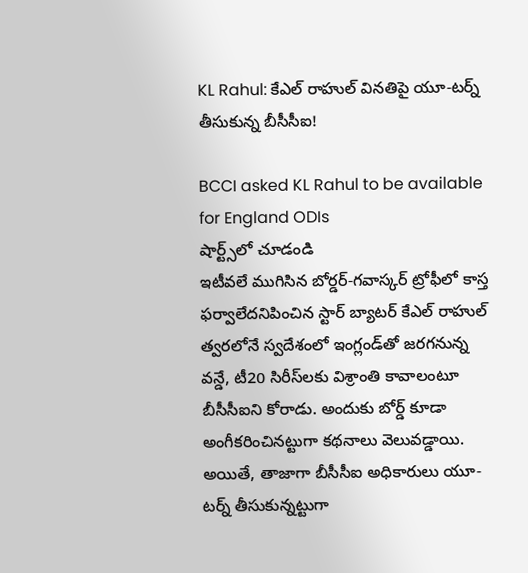KL Rahul: కేఎల్ రాహుల్ వినతిపై యూ-టర్న్ తీసుకున్న బీసీసీఐ!

BCCI asked KL Rahul to be available for England ODIs
షార్ట్స్‌లో చూడండి
ఇటీవలే ముగిసిన బోర్డర్-గవాస్కర్ ట్రోఫీలో కాస్త ఫర్వాలేదనిపించిన స్టార్ బ్యాటర్ కేఎల్ రాహుల్ త్వరలోనే స్వదేశంలో ఇంగ్లండ్‌తో జరగనున్న వన్డే, టీ20 సిరీస్‌లకు విశ్రాంతి కావాలంటూ బీసీసీఐని కోరాడు. అందుకు బోర్డ్ కూడా అంగీకరించినట్టుగా కథనాలు వెలువడ్డాయి. అయితే, తాజాగా బీసీసీఐ అధికారులు యూ-టర్న్ తీసుకున్నట్టుగా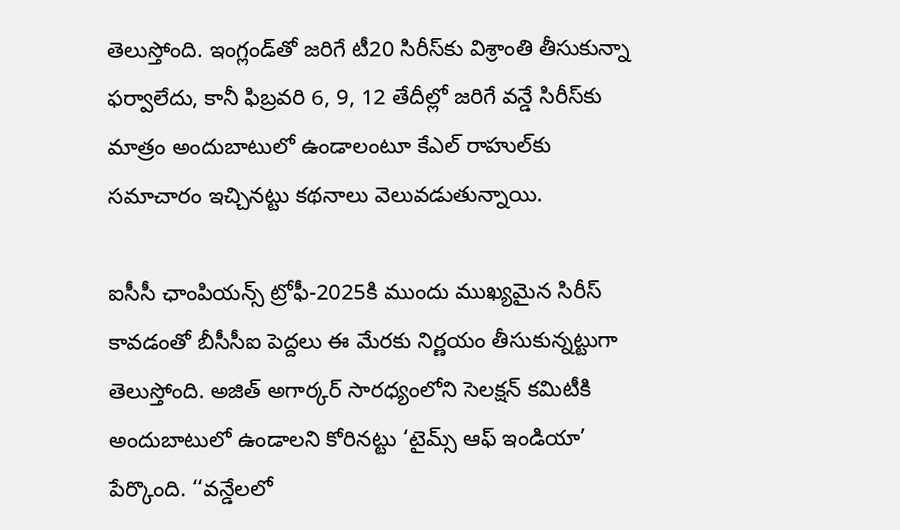తెలుస్తోంది. ఇంగ్లండ్‌తో జరిగే టీ20 సిరీస్‌కు విశ్రాంతి తీసుకున్నా ఫర్వాలేదు, కానీ ఫిబ్రవరి 6, 9, 12 తేదీల్లో జరిగే వన్డే సిరీస్‌కు మాత్రం అందుబాటులో ఉండాలంటూ కేఎల్ రాహుల్‌కు సమాచారం ఇచ్చినట్టు కథనాలు వెలువడుతున్నాయి.

ఐసీసీ ఛాంపియన్స్ ట్రోఫీ-2025కి ముందు ముఖ్యమైన సిరీస్ కావడంతో బీసీసీఐ పెద్దలు ఈ మేరకు నిర్ణయం తీసుకున్నట్టుగా తెలుస్తోంది. అజిత్ అగార్కర్ సారధ్యంలోని సెలక్షన్ కమిటీకి అందుబాటులో ఉండాలని కోరినట్టు ‘టైమ్స్ ఆఫ్ ఇండియా’ పేర్కొంది. ‘‘వన్డేలలో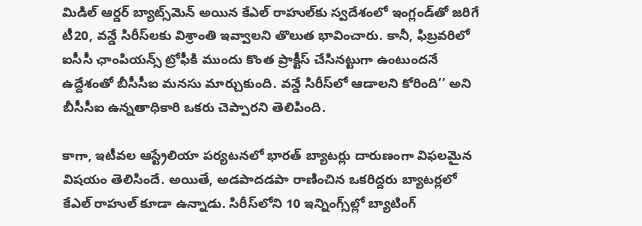మిడిల్ ఆర్డర్‌ బ్యాట్స్‌మెన్ అయిన కేఎల్ రాహుల్‌కు స్వదేశంలో ఇంగ్లండ్‌తో జరిగే టీ20, వన్డే సిరీస్‌లకు విశ్రాంతి ఇవ్వాలని తొలుత భావించారు. కానీ, ఫిబ్రవరిలో ఐసీసీ ఛాంపియన్స్ ట్రోఫీకి ముందు కొంత ప్రాక్టీస్ చేసినట్టుగా ఉంటుందనే ఉద్దేశంతో బీసీసీఐ మనసు మార్చుకుంది. వన్డే సిరీస్‌లో ఆడాలని కోరింది’’ అని బీసీసీఐ ఉన్నతాధికారి ఒకరు చెప్పారని తెలిపింది.

కాగా, ఇటీవల ఆస్ట్రేలియా పర్యటనలో భారత్ బ్యాటర్లు దారుణంగా విఫలమైన విషయం తెలిసిందే. అయితే, అడపాదడపా రాణించిన ఒకరిద్దరు బ్యాటర్లలో కేఎల్ రాహుల్ కూడా ఉన్నాడు. సిరీస్‌లోని 10 ఇన్నింగ్స్‌ల్లో బ్యాటింగ్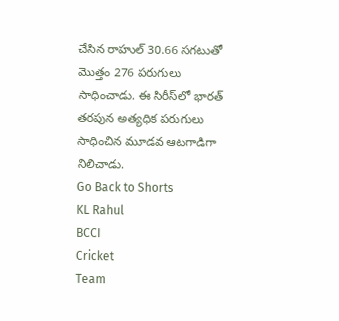చేసిన రాహుల్ 30.66 సగటుతో మొత్తం 276 పరుగులు సాధించాడు. ఈ సిరీస్‌లో భారత్ తరపున అత్యధిక పరుగులు సాధించిన మూడవ ఆటగాడిగా నిలిచాడు.
Go Back to Shorts
KL Rahul
BCCI
Cricket
Team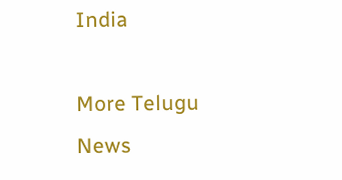India

More Telugu News